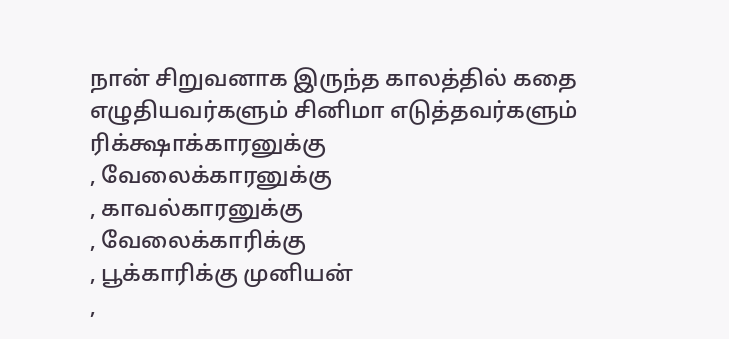நான் சிறுவனாக இருந்த காலத்தில் கதை எழுதியவர்களும் சினிமா எடுத்தவர்களும் ரிக்க்ஷாக்காரனுக்கு
, வேலைக்காரனுக்கு
, காவல்காரனுக்கு
, வேலைக்காரிக்கு
, பூக்காரிக்கு முனியன்
,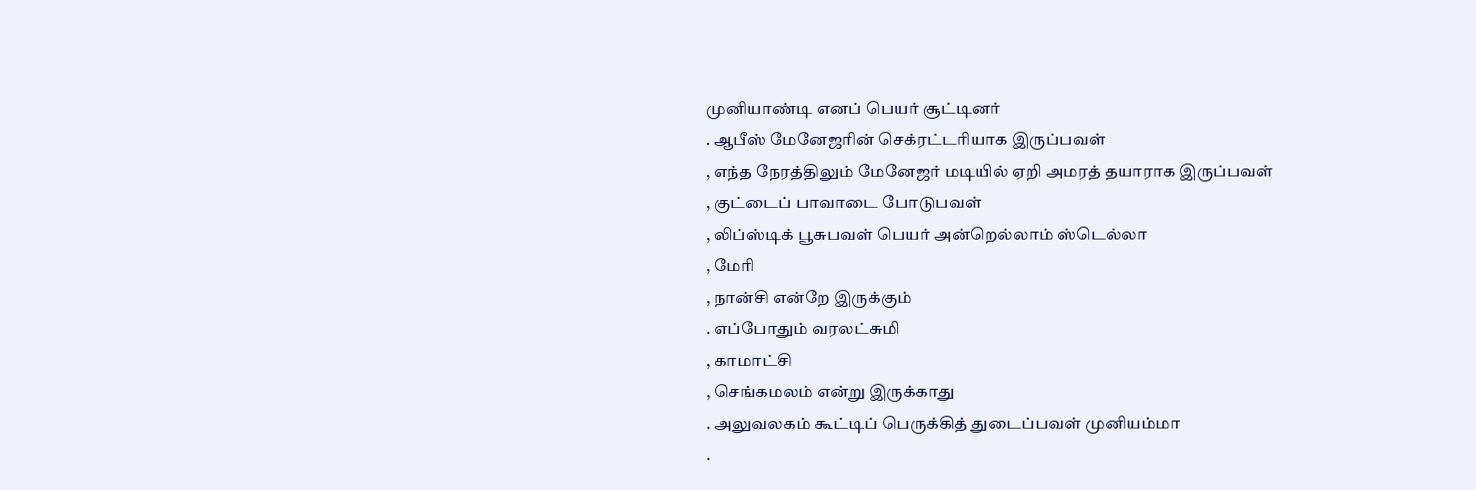முனியாண்டி எனப் பெயர் சூட்டினர்
. ஆபீஸ் மேனேஜரின் செக்ரட்டரியாக இருப்பவள்
, எந்த நேரத்திலும் மேனேஜர் மடியில் ஏறி அமரத் தயாராக இருப்பவள்
, குட்டைப் பாவாடை போடுபவள்
, லிப்ஸ்டிக் பூசுபவள் பெயர் அன்றெல்லாம் ஸ்டெல்லா
, மேரி
, நான்சி என்றே இருக்கும்
. எப்போதும் வரலட்சுமி
, காமாட்சி
, செங்கமலம் என்று இருக்காது
. அலுவலகம் கூட்டிப் பெருக்கித் துடைப்பவள் முனியம்மா
.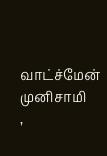வாட்ச்மேன் முனிசாமி
,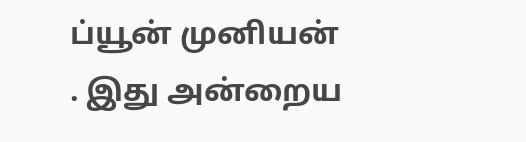ப்யூன் முனியன்
. இது அன்றைய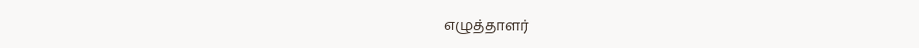எழுத்தாளர்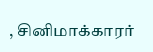, சினிமாக்காரர்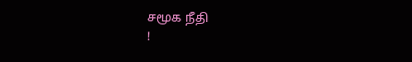சமூக நீதி
!